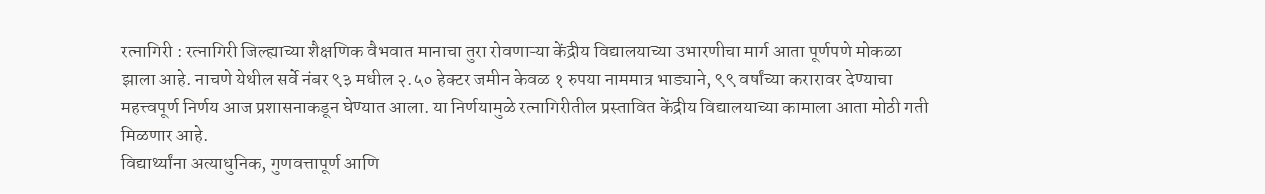रत्नागिरी : रत्नागिरी जिल्ह्याच्या शैक्षणिक वैभवात मानाचा तुरा रोवणाऱ्या केंद्रीय विद्यालयाच्या उभारणीचा मार्ग आता पूर्णपणे मोकळा झाला आहे. नाचणे येथील सर्वे नंबर ९३ मधील २.५० हेक्टर जमीन केवळ १ रुपया नाममात्र भाड्याने, ९९ वर्षांच्या करारावर देण्याचा महत्त्वपूर्ण निर्णय आज प्रशासनाकडून घेण्यात आला. या निर्णयामुळे रत्नागिरीतील प्रस्तावित केंद्रीय विद्यालयाच्या कामाला आता मोठी गती मिळणार आहे.
विद्यार्थ्यांना अत्याधुनिक, गुणवत्तापूर्ण आणि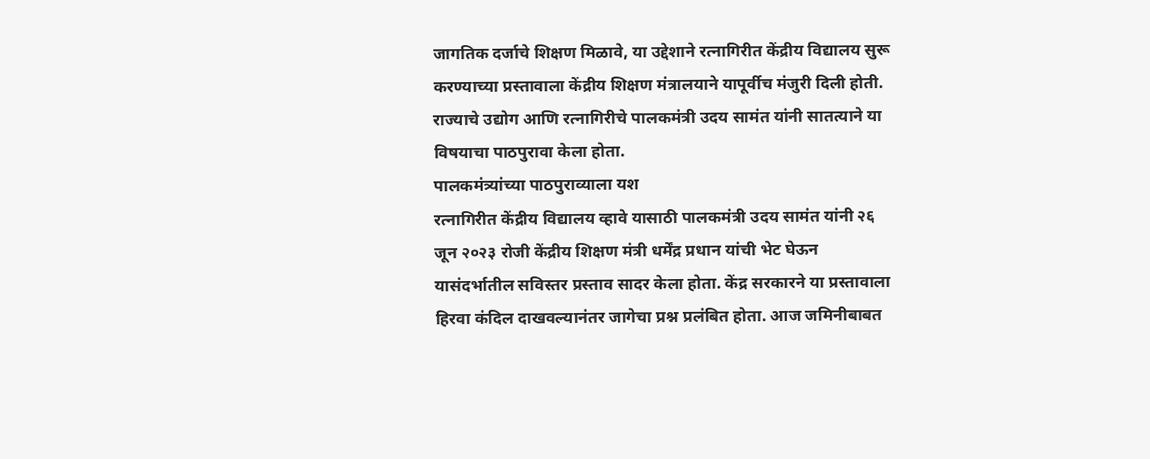जागतिक दर्जाचे शिक्षण मिळावे, या उद्देशाने रत्नागिरीत केंद्रीय विद्यालय सुरू करण्याच्या प्रस्तावाला केंद्रीय शिक्षण मंत्रालयाने यापूर्वीच मंजुरी दिली होती. राज्याचे उद्योग आणि रत्नागिरीचे पालकमंत्री उदय सामंत यांनी सातत्याने या विषयाचा पाठपुरावा केला होता.
पालकमंत्र्यांच्या पाठपुराव्याला यश
रत्नागिरीत केंद्रीय विद्यालय व्हावे यासाठी पालकमंत्री उदय सामंत यांनी २६ जून २०२३ रोजी केंद्रीय शिक्षण मंत्री धर्मेंद्र प्रधान यांची भेट घेऊन यासंदर्भातील सविस्तर प्रस्ताव सादर केला होता. केंद्र सरकारने या प्रस्तावाला हिरवा कंदिल दाखवल्यानंतर जागेचा प्रश्न प्रलंबित होता. आज जमिनीबाबत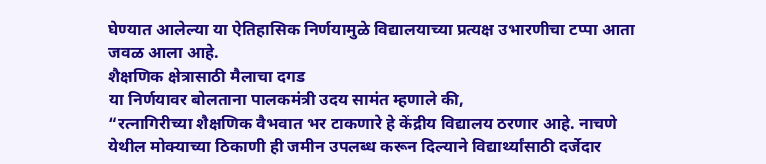घेण्यात आलेल्या या ऐतिहासिक निर्णयामुळे विद्यालयाच्या प्रत्यक्ष उभारणीचा टप्पा आता जवळ आला आहे.
शैक्षणिक क्षेत्रासाठी मैलाचा दगड
या निर्णयावर बोलताना पालकमंत्री उदय सामंत म्हणाले की,
“रत्नागिरीच्या शैक्षणिक वैभवात भर टाकणारे हे केंद्रीय विद्यालय ठरणार आहे. नाचणे येथील मोक्याच्या ठिकाणी ही जमीन उपलब्ध करून दिल्याने विद्यार्थ्यांसाठी दर्जेदार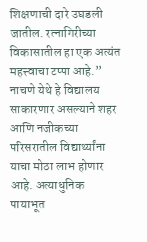शिक्षणाची दारे उघडली जातील. रत्नागिरीच्या विकासातील हा एक अत्यंत महत्त्वाचा टप्पा आहे.”
नाचणे येथे हे विद्यालय साकारणार असल्याने शहर आणि नजीकच्या परिसरातील विद्यार्थ्यांना याचा मोठा लाभ होणार आहे. अत्याधुनिक पायाभूत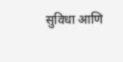सुविधा आणि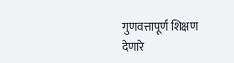गुणवत्तापूर्ण शिक्षण देणारे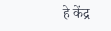हे केंद्र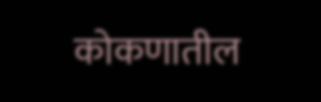कोकणातील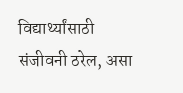विद्यार्थ्यांसाठी संजीवनी ठरेल, असा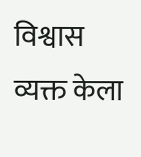विश्वास व्यक्त केला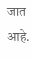जात आहे.